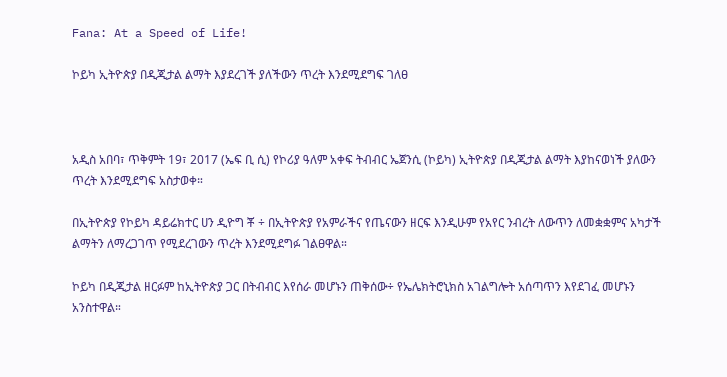Fana: At a Speed of Life!

ኮይካ ኢትዮጵያ በዲጂታል ልማት እያደረገች ያለችውን ጥረት እንደሚደግፍ ገለፀ



አዲስ አበባ፣ ጥቅምት 19፣ 2017 (ኤፍ ቢ ሲ) የኮሪያ ዓለም አቀፍ ትብብር ኤጀንሲ (ኮይካ) ኢትዮጵያ በዲጂታል ልማት እያከናወነች ያለውን ጥረት እንደሚደግፍ አስታወቀ።

በኢትዮጵያ የኮይካ ዳይሬክተር ሀን ዲዮግ ቾ ÷ በኢትዮጵያ የአምራችና የጤናውን ዘርፍ እንዲሁም የአየር ንብረት ለውጥን ለመቋቋምና አካታች ልማትን ለማረጋገጥ የሚደረገውን ጥረት እንደሚደግፉ ገልፀዋል።

ኮይካ በዲጂታል ዘርፉም ከኢትዮጵያ ጋር በትብብር እየሰራ መሆኑን ጠቅሰው÷ የኤሌክትሮኒክስ አገልግሎት አሰጣጥን እየደገፈ መሆኑን አንስተዋል።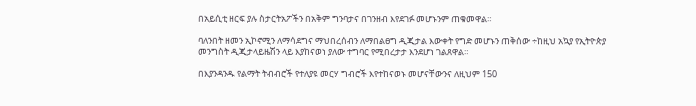በአይሲቲ ዘርፍ ያሉ ስታርትአፖችን በአቅም ግንባታና በገንዘብ እየደገፉ መሆኑንም ጠቁመዋል።

ባለንበት ዘመን ኢኮኖሚን ለማሳደግና ማህበረሰብን ለማበልፀግ ዲጂታል እውቀት የግድ መሆኑን ጠቅሰው ÷ከዚህ አኳያ የኢትዮጵያ መንግስት ዲጂታላይዜሽን ላይ እያከናወነ ያለው ተግባር የሚበረታታ እንደሆነ ገልጸዋል።

በእያንዳንዱ የልማት ትብብሮች የተለያዩ መርሃ ግብሮች እየተከናወኑ መሆናቸውንና ለዚህም 150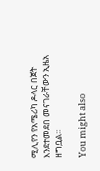ሚሊየን የአሜሪካ ዶላር በጀት እንደተመደበ መናገራቸውን ኢዜአ ዘግቧል፡፡

You might also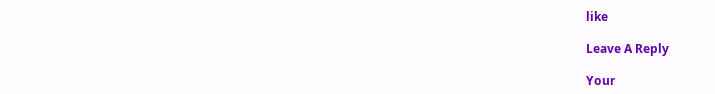like

Leave A Reply

Your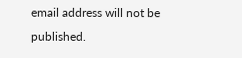email address will not be published.